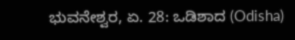ಭುವನೇಶ್ವರ, ಏ. 28: ಒಡಿಶಾದ (Odisha)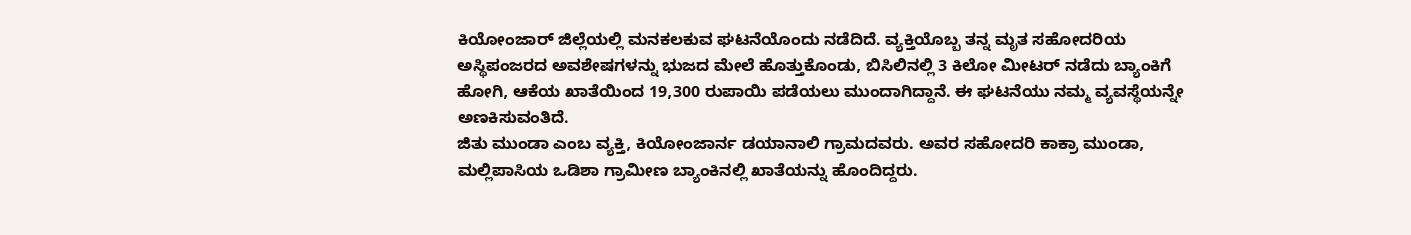ಕಿಯೋಂಜಾರ್ ಜಿಲ್ಲೆಯಲ್ಲಿ ಮನಕಲಕುವ ಘಟನೆಯೊಂದು ನಡೆದಿದೆ. ವ್ಯಕ್ತಿಯೊಬ್ಬ ತನ್ನ ಮೃತ ಸಹೋದರಿಯ ಅಸ್ಥಿಪಂಜರದ ಅವಶೇಷಗಳನ್ನು ಭುಜದ ಮೇಲೆ ಹೊತ್ತುಕೊಂಡು, ಬಿಸಿಲಿನಲ್ಲಿ 3 ಕಿಲೋ ಮೀಟರ್ ನಡೆದು ಬ್ಯಾಂಕಿಗೆ ಹೋಗಿ, ಆಕೆಯ ಖಾತೆಯಿಂದ 19,300 ರುಪಾಯಿ ಪಡೆಯಲು ಮುಂದಾಗಿದ್ದಾನೆ. ಈ ಘಟನೆಯು ನಮ್ಮ ವ್ಯವಸ್ಥೆಯನ್ನೇ ಅಣಕಿಸುವಂತಿದೆ.
ಜಿತು ಮುಂಡಾ ಎಂಬ ವ್ಯಕ್ತಿ, ಕಿಯೋಂಜಾರ್ನ ಡಯಾನಾಲಿ ಗ್ರಾಮದವರು. ಅವರ ಸಹೋದರಿ ಕಾಕ್ರಾ ಮುಂಡಾ, ಮಲ್ಲಿಪಾಸಿಯ ಒಡಿಶಾ ಗ್ರಾಮೀಣ ಬ್ಯಾಂಕಿನಲ್ಲಿ ಖಾತೆಯನ್ನು ಹೊಂದಿದ್ದರು.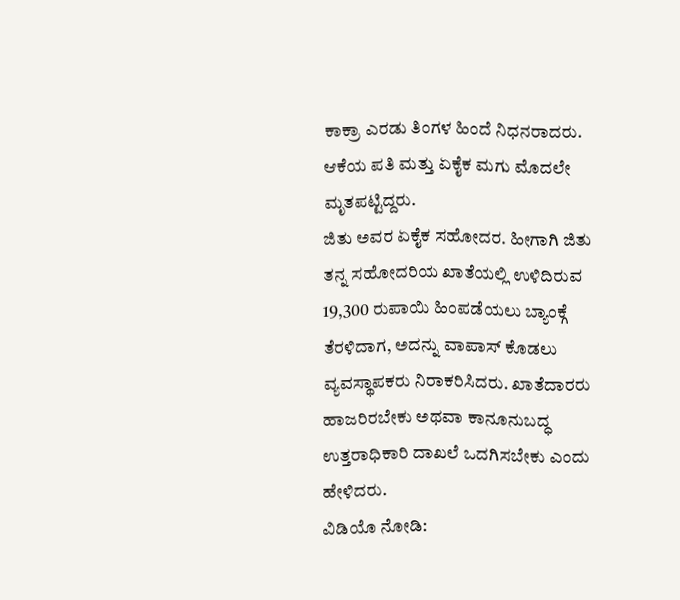ಕಾಕ್ರಾ ಎರಡು ತಿಂಗಳ ಹಿಂದೆ ನಿಧನರಾದರು. ಆಕೆಯ ಪತಿ ಮತ್ತು ಏಕೈಕ ಮಗು ಮೊದಲೇ ಮೃತಪಟ್ಟಿದ್ದರು.
ಜಿತು ಅವರ ಏಕೈಕ ಸಹೋದರ. ಹೀಗಾಗಿ ಜಿತು ತನ್ನ ಸಹೋದರಿಯ ಖಾತೆಯಲ್ಲಿ ಉಳಿದಿರುವ 19,300 ರುಪಾಯಿ ಹಿಂಪಡೆಯಲು ಬ್ಯಾಂಕ್ಗೆ ತೆರಳಿದಾಗ, ಅದನ್ನು ವಾಪಾಸ್ ಕೊಡಲು ವ್ಯವಸ್ಥಾಪಕರು ನಿರಾಕರಿಸಿದರು. ಖಾತೆದಾರರು ಹಾಜರಿರಬೇಕು ಅಥವಾ ಕಾನೂನುಬದ್ಧ ಉತ್ತರಾಧಿಕಾರಿ ದಾಖಲೆ ಒದಗಿಸಬೇಕು ಎಂದು ಹೇಳಿದರು.
ವಿಡಿಯೊ ನೋಡಿ: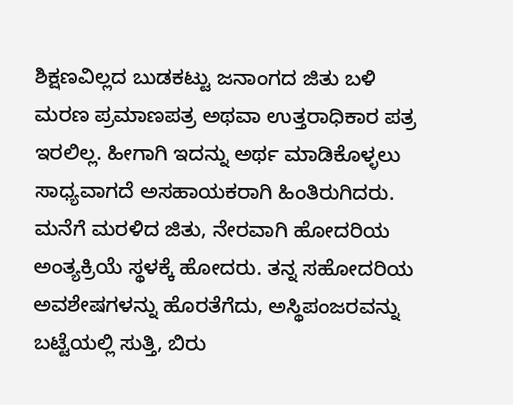ಶಿಕ್ಷಣವಿಲ್ಲದ ಬುಡಕಟ್ಟು ಜನಾಂಗದ ಜಿತು ಬಳಿ ಮರಣ ಪ್ರಮಾಣಪತ್ರ ಅಥವಾ ಉತ್ತರಾಧಿಕಾರ ಪತ್ರ ಇರಲಿಲ್ಲ. ಹೀಗಾಗಿ ಇದನ್ನು ಅರ್ಥ ಮಾಡಿಕೊಳ್ಳಲು ಸಾಧ್ಯವಾಗದೆ ಅಸಹಾಯಕರಾಗಿ ಹಿಂತಿರುಗಿದರು. ಮನೆಗೆ ಮರಳಿದ ಜಿತು, ನೇರವಾಗಿ ಹೋದರಿಯ ಅಂತ್ಯಕ್ರಿಯೆ ಸ್ಥಳಕ್ಕೆ ಹೋದರು. ತನ್ನ ಸಹೋದರಿಯ ಅವಶೇಷಗಳನ್ನು ಹೊರತೆಗೆದು, ಅಸ್ಥಿಪಂಜರವನ್ನು ಬಟ್ಟೆಯಲ್ಲಿ ಸುತ್ತಿ, ಬಿರು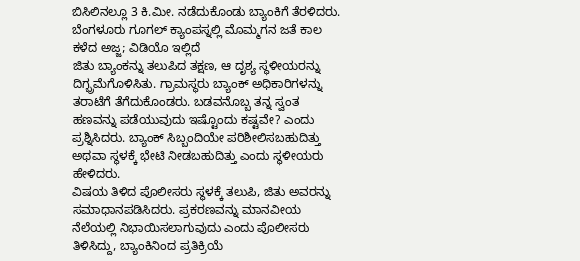ಬಿಸಿಲಿನಲ್ಲೂ 3 ಕಿ.ಮೀ. ನಡೆದುಕೊಂಡು ಬ್ಯಾಂಕಿಗೆ ತೆರಳಿದರು.
ಬೆಂಗಳೂರು ಗೂಗಲ್ ಕ್ಯಾಂಪಸ್ನಲ್ಲಿ ಮೊಮ್ಮಗನ ಜತೆ ಕಾಲ ಕಳೆದ ಅಜ್ಜ; ವಿಡಿಯೊ ಇಲ್ಲಿದೆ
ಜಿತು ಬ್ಯಾಂಕನ್ನು ತಲುಪಿದ ತಕ್ಷಣ, ಆ ದೃಶ್ಯ ಸ್ಥಳೀಯರನ್ನು ದಿಗ್ಭ್ರಮೆಗೊಳಿಸಿತು. ಗ್ರಾಮಸ್ಥರು ಬ್ಯಾಂಕ್ ಅಧಿಕಾರಿಗಳನ್ನು ತರಾಟೆಗೆ ತೆಗೆದುಕೊಂಡರು. ಬಡವನೊಬ್ಬ ತನ್ನ ಸ್ವಂತ ಹಣವನ್ನು ಪಡೆಯುವುದು ಇಷ್ಟೊಂದು ಕಷ್ಟವೇ? ಎಂದು ಪ್ರಶ್ನಿಸಿದರು. ಬ್ಯಾಂಕ್ ಸಿಬ್ಬಂದಿಯೇ ಪರಿಶೀಲಿಸಬಹುದಿತ್ತು ಅಥವಾ ಸ್ಥಳಕ್ಕೆ ಭೇಟಿ ನೀಡಬಹುದಿತ್ತು ಎಂದು ಸ್ಥಳೀಯರು ಹೇಳಿದರು.
ವಿಷಯ ತಿಳಿದ ಪೊಲೀಸರು ಸ್ಥಳಕ್ಕೆ ತಲುಪಿ, ಜಿತು ಅವರನ್ನು ಸಮಾಧಾನಪಡಿಸಿದರು. ಪ್ರಕರಣವನ್ನು ಮಾನವೀಯ ನೆಲೆಯಲ್ಲಿ ನಿಭಾಯಿಸಲಾಗುವುದು ಎಂದು ಪೊಲೀಸರು ತಿಳಿಸಿದ್ದು, ಬ್ಯಾಂಕಿನಿಂದ ಪ್ರತಿಕ್ರಿಯೆ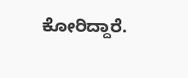ಕೋರಿದ್ದಾರೆ.